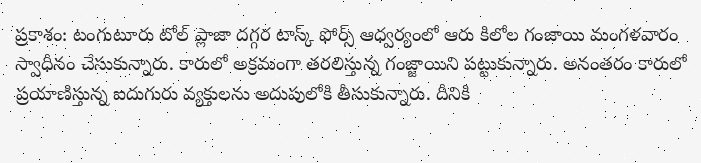ప్రకాశం: టంగుటూరు టోల్ ప్లాజా దగ్గర టాస్క్ ఫోర్స్ ఆధ్వర్యంలో ఆరు కిలోల గంజాయి మంగళవారం స్వాధీనం చేసుకున్నారు. కారులో అక్రమంగా తరలిస్తున్న గంజ్జాయిని పట్టుకున్నారు. అనంతరం కారులో ప్రయాణిస్తున్న ఐదుగురు వ్యక్తులను అదుపులోకి తీసుకున్నారు. దీనికి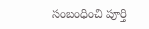సంబంధించి పూర్తి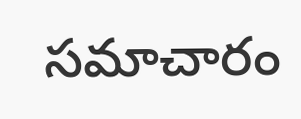సమాచారం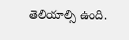తెలియాల్సి ఉంది.